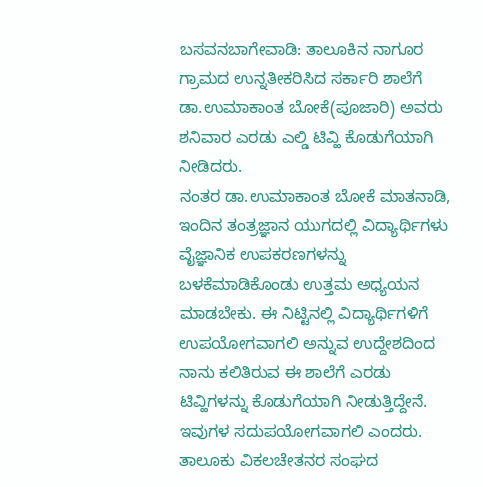ಬಸವನಬಾಗೇವಾಡಿ: ತಾಲೂಕಿನ ನಾಗೂರ ಗ್ರಾಮದ ಉನ್ನತೀಕರಿಸಿದ ಸರ್ಕಾರಿ ಶಾಲೆಗೆ ಡಾ.ಉಮಾಕಾಂತ ಬೋಕೆ(ಪೂಜಾರಿ) ಅವರು ಶನಿವಾರ ಎರಡು ಎಲ್ಡಿ ಟಿವ್ಹಿ ಕೊಡುಗೆಯಾಗಿ ನೀಡಿದರು.
ನಂತರ ಡಾ.ಉಮಾಕಾಂತ ಬೋಕೆ ಮಾತನಾಡಿ, ಇಂದಿನ ತಂತ್ರಜ್ಞಾನ ಯುಗದಲ್ಲಿ ವಿದ್ಯಾರ್ಥಿಗಳು ವೈಜ್ಞಾನಿಕ ಉಪಕರಣಗಳನ್ನು ಬಳಕೆಮಾಡಿಕೊಂಡು ಉತ್ತಮ ಅಧ್ಯಯನ ಮಾಡಬೇಕು. ಈ ನಿಟ್ಟಿನಲ್ಲಿ ವಿದ್ಯಾರ್ಥಿಗಳಿಗೆ ಉಪಯೋಗವಾಗಲಿ ಅನ್ನುವ ಉದ್ದೇಶದಿಂದ ನಾನು ಕಲಿತಿರುವ ಈ ಶಾಲೆಗೆ ಎರಡು ಟಿವ್ಹಿಗಳನ್ನು ಕೊಡುಗೆಯಾಗಿ ನೀಡುತ್ತಿದ್ದೇನೆ. ಇವುಗಳ ಸದುಪಯೋಗವಾಗಲಿ ಎಂದರು.
ತಾಲೂಕು ವಿಕಲಚೇತನರ ಸಂಘದ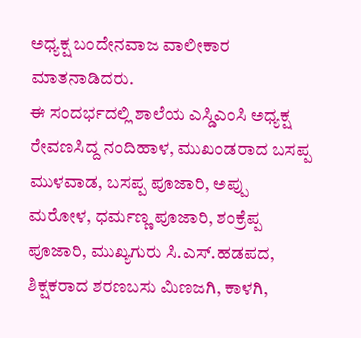ಅಧ್ಯಕ್ಷ ಬಂದೇನವಾಜ ವಾಲೀಕಾರ ಮಾತನಾಡಿದರು.
ಈ ಸಂದರ್ಭದಲ್ಲಿ ಶಾಲೆಯ ಎಸ್ಡಿಎಂಸಿ ಅಧ್ಯಕ್ಷ ರೇವಣಸಿದ್ದ ನಂದಿಹಾಳ, ಮುಖಂಡರಾದ ಬಸಪ್ಪ ಮುಳವಾಡ, ಬಸಪ್ಪ ಪೂಜಾರಿ, ಅಪ್ಪು ಮರೋಳ, ಧರ್ಮಣ್ಣ ಪೂಜಾರಿ, ಶಂಕ್ರೆಪ್ಪ ಪೂಜಾರಿ, ಮುಖ್ಯಗುರು ಸಿ.ಎಸ್.ಹಡಪದ, ಶಿಕ್ಷಕರಾದ ಶರಣಬಸು ಮಿಣಜಗಿ, ಕಾಳಗಿ,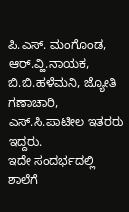ಪಿ.ಎಸ್. ಮಂಗೊಂಡ, ಆರ್.ವ್ಹಿ.ನಾಯಕ, ಬಿ.ಬಿ.ಹಳೆಮನಿ, ಜ್ಯೋತಿ ಗಣಾಚಾರಿ, ಎಸ್.ಸಿ.ಪಾಟೀಲ ಇತರರು ಇದ್ದರು.
ಇದೇ ಸಂದರ್ಭದಲ್ಲಿ ಶಾಲೆಗೆ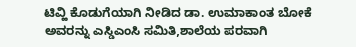ಟಿವ್ಹಿ ಕೊಡುಗೆಯಾಗಿ ನೀಡಿದ ಡಾ. ಉಮಾಕಾಂತ ಬೋಕೆ ಅವರನ್ನು ಎಸ್ಡಿಎಂಸಿ ಸಮಿತಿ,ಶಾಲೆಯ ಪರವಾಗಿ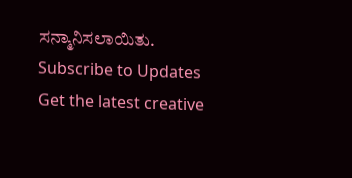ಸನ್ಮಾನಿಸಲಾಯಿತು.
Subscribe to Updates
Get the latest creative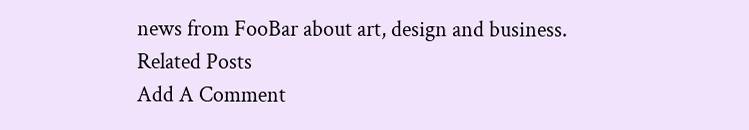news from FooBar about art, design and business.
Related Posts
Add A Comment